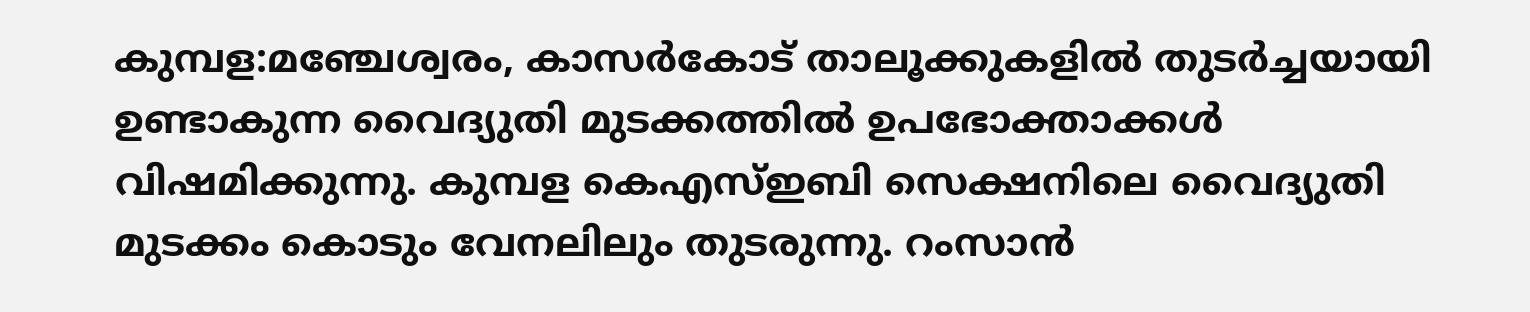കുമ്പള:മഞ്ചേശ്വരം, കാസർകോട് താലൂക്കുകളിൽ തുടർച്ചയായി ഉണ്ടാകുന്ന വൈദ്യുതി മുടക്കത്തിൽ ഉപഭോക്താക്കൾ വിഷമിക്കുന്നു. കുമ്പള കെഎസ്ഇബി സെക്ഷനിലെ വൈദ്യുതി മുടക്കം കൊടും വേനലിലും തുടരുന്നു. റംസാൻ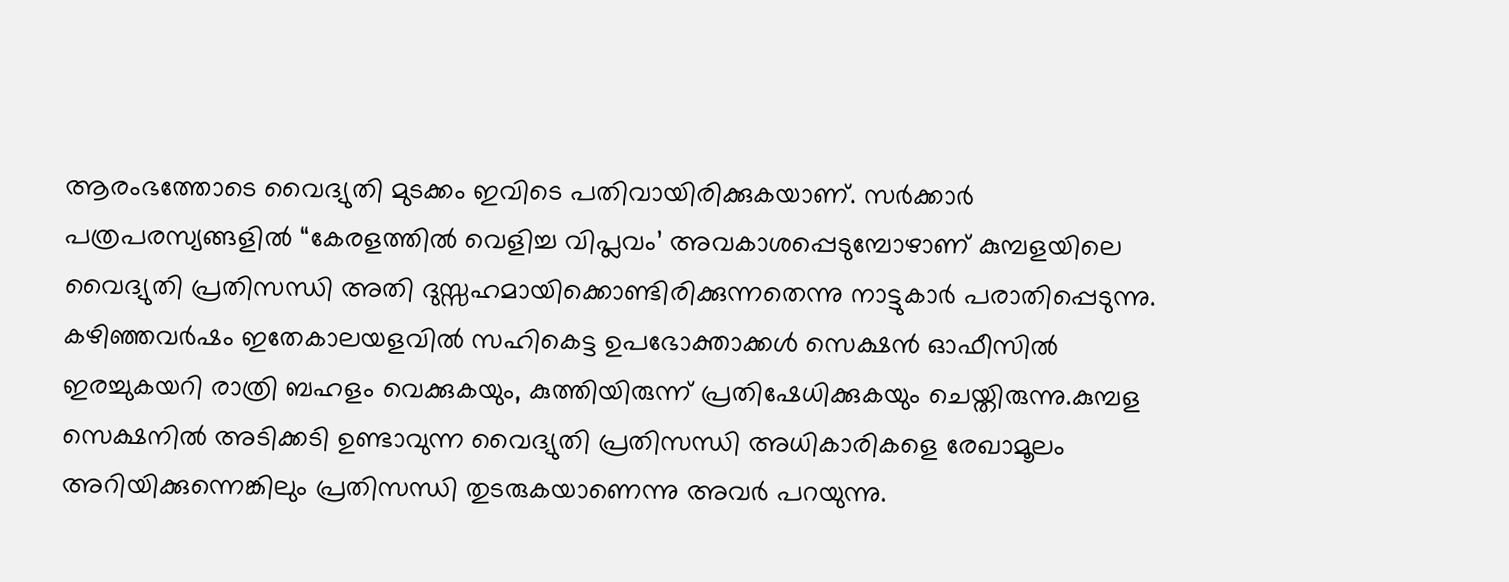ആരംഭത്തോടെ വൈദ്യുതി മുടക്കം ഇവിടെ പതിവായിരിക്കുകയാണ്. സർക്കാർ പത്രപരസ്യങ്ങളിൽ “കേരളത്തിൽ വെളിച്ച വിപ്ലവം’ അവകാശപ്പെടുമ്പോഴാണ് കുമ്പളയിലെ വൈദ്യുതി പ്രതിസന്ധി അതി ദുസ്സഹമായിക്കൊണ്ടിരിക്കുന്നതെന്നു നാട്ടുകാർ പരാതിപ്പെടുന്നു.
കഴിഞ്ഞവർഷം ഇതേകാലയളവിൽ സഹികെട്ട ഉപഭോക്താക്കൾ സെക്ഷൻ ഓഫീസിൽ ഇരച്ചുകയറി രാത്രി ബഹളം വെക്കുകയും, കുത്തിയിരുന്ന് പ്രതിഷേധിക്കുകയും ചെയ്തിരുന്നു.കുമ്പള സെക്ഷനിൽ അടിക്കടി ഉണ്ടാവുന്ന വൈദ്യുതി പ്രതിസന്ധി അധികാരികളെ രേഖാമൂലം അറിയിക്കുന്നെങ്കിലും പ്രതിസന്ധി തുടരുകയാണെന്നു അവർ പറയുന്നു.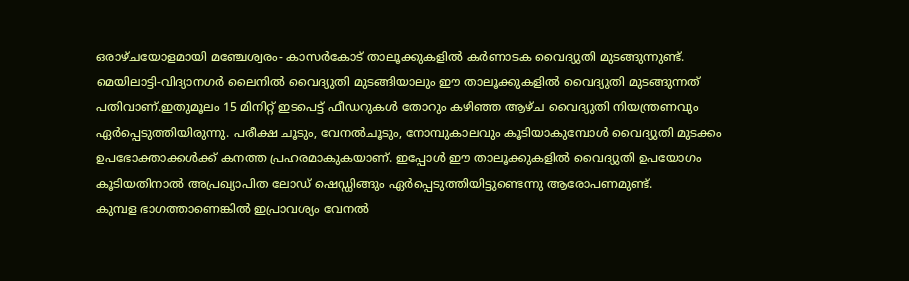ഒരാഴ്ചയോളമായി മഞ്ചേശ്വരം- കാസർകോട് താലൂക്കുകളിൽ കർണാടക വൈദ്യുതി മുടങ്ങുന്നുണ്ട്. മെയിലാട്ടി-വിദ്യാനഗർ ലൈനിൽ വൈദ്യുതി മുടങ്ങിയാലും ഈ താലൂക്കുകളിൽ വൈദ്യുതി മുടങ്ങുന്നത് പതിവാണ്.ഇതുമൂലം 15 മിനിറ്റ് ഇടപെട്ട് ഫീഡറുകൾ തോറും കഴിഞ്ഞ ആഴ്ച വൈദ്യുതി നിയന്ത്രണവും ഏർപ്പെടുത്തിയിരുന്നു. പരീക്ഷ ചൂടും, വേനൽചൂടും, നോമ്പുകാലവും കൂടിയാകുമ്പോൾ വൈദ്യുതി മുടക്കം ഉപഭോക്താക്കൾക്ക് കനത്ത പ്രഹരമാകുകയാണ്. ഇപ്പോൾ ഈ താലൂക്കുകളിൽ വൈദ്യുതി ഉപയോഗം കൂടിയതിനാൽ അപ്രഖ്യാപിത ലോഡ് ഷെഡ്ഡിങ്ങും ഏർപ്പെടുത്തിയിട്ടുണ്ടെന്നു ആരോപണമുണ്ട്.
കുമ്പള ഭാഗത്താണെങ്കിൽ ഇപ്രാവശ്യം വേനൽ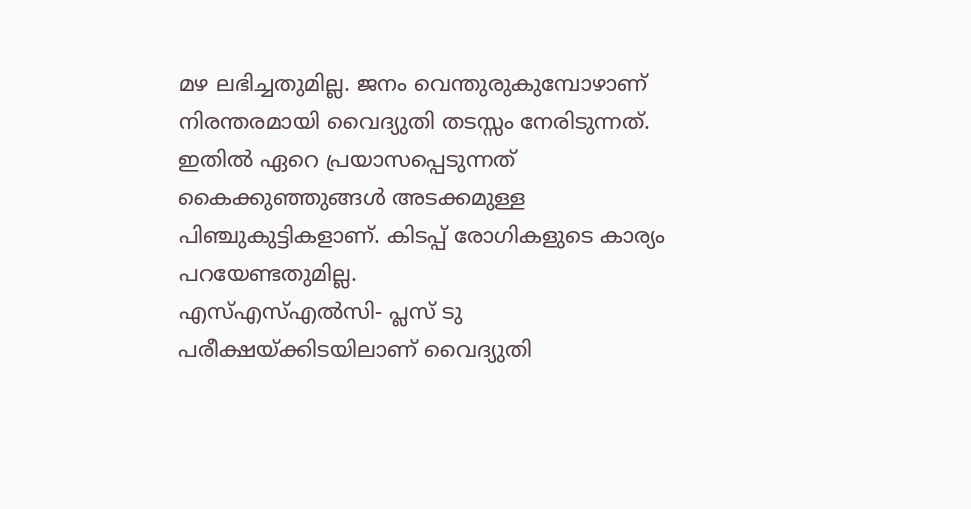മഴ ലഭിച്ചതുമില്ല. ജനം വെന്തുരുകുമ്പോഴാണ് നിരന്തരമായി വൈദ്യുതി തടസ്സം നേരിടുന്നത്. ഇതിൽ ഏറെ പ്രയാസപ്പെടുന്നത് കൈക്കുഞ്ഞുങ്ങൾ അടക്കമുള്ള പിഞ്ചുകുട്ടികളാണ്. കിടപ്പ് രോഗികളുടെ കാര്യം പറയേണ്ടതുമില്ല.
എസ്എസ്എൽസി- പ്ലസ് ടു പരീക്ഷയ്ക്കിടയിലാണ് വൈദ്യുതി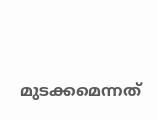മുടക്കമെന്നത്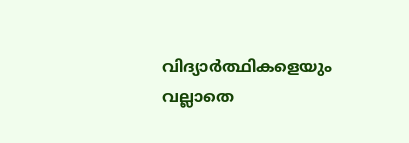വിദ്യാർത്ഥികളെയും വല്ലാതെ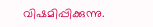വിഷമിപ്പിക്കുന്നു.